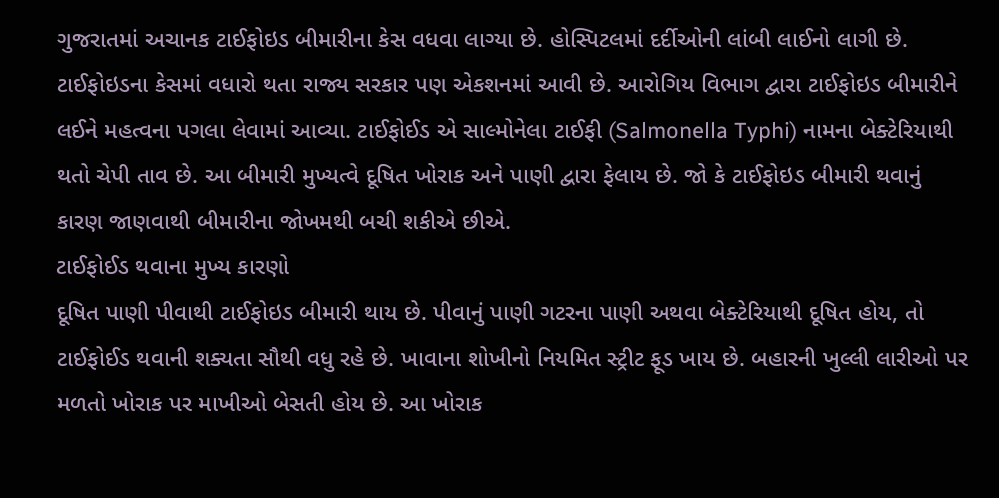ગુજરાતમાં અચાનક ટાઈફોઇડ બીમારીના કેસ વધવા લાગ્યા છે. હોસ્પિટલમાં દર્દીઓની લાંબી લાઈનો લાગી છે. ટાઈફોઇડના કેસમાં વધારો થતા રાજ્ય સરકાર પણ એકશનમાં આવી છે. આરોગિય વિભાગ દ્વારા ટાઈફોઇડ બીમારીને લઈને મહત્વના પગલા લેવામાં આવ્યા. ટાઈફોઈડ એ સાલ્મોનેલા ટાઈફી (Salmonella Typhi) નામના બેક્ટેરિયાથી થતો ચેપી તાવ છે. આ બીમારી મુખ્યત્વે દૂષિત ખોરાક અને પાણી દ્વારા ફેલાય છે. જો કે ટાઈફોઇડ બીમારી થવાનું કારણ જાણવાથી બીમારીના જોખમથી બચી શકીએ છીએ.
ટાઈફોઈડ થવાના મુખ્ય કારણો
દૂષિત પાણી પીવાથી ટાઈફોઇડ બીમારી થાય છે. પીવાનું પાણી ગટરના પાણી અથવા બેક્ટેરિયાથી દૂષિત હોય, તો ટાઈફોઈડ થવાની શક્યતા સૌથી વધુ રહે છે. ખાવાના શોખીનો નિયમિત સ્ટ્રીટ ફૂડ ખાય છે. બહારની ખુલ્લી લારીઓ પર મળતો ખોરાક પર માખીઓ બેસતી હોય છે. આ ખોરાક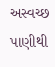અસ્વચ્છ પાણીથી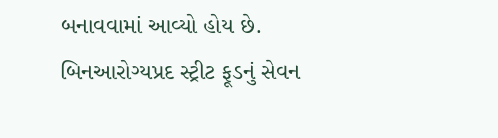બનાવવામાં આવ્યો હોય છે. બિનઆરોગ્યપ્રદ સ્ટ્રીટ ફૂડનું સેવન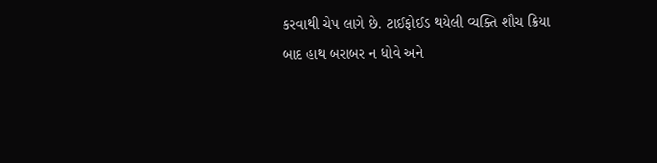કરવાથી ચેપ લાગે છે. ટાઈફોઈડ થયેલી વ્યક્તિ શૌચ ક્રિયા બાદ હાથ બરાબર ન ધોવે અને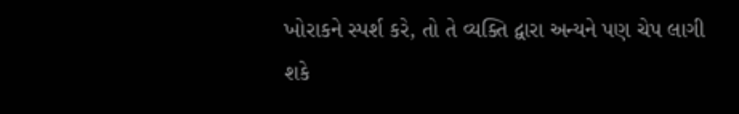ખોરાકને સ્પર્શ કરે, તો તે વ્યક્તિ દ્વારા અન્યને પણ ચેપ લાગી શકે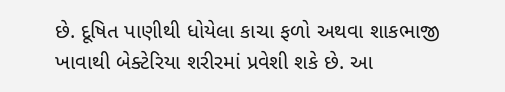છે. દૂષિત પાણીથી ધોયેલા કાચા ફળો અથવા શાકભાજી ખાવાથી બેક્ટેરિયા શરીરમાં પ્રવેશી શકે છે. આ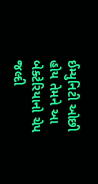ઈમ્યુનિટી ઓછી હોય તેમને આ બેક્ટેરિયાનો ચેપ જલ્દી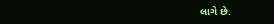લાગે છે.